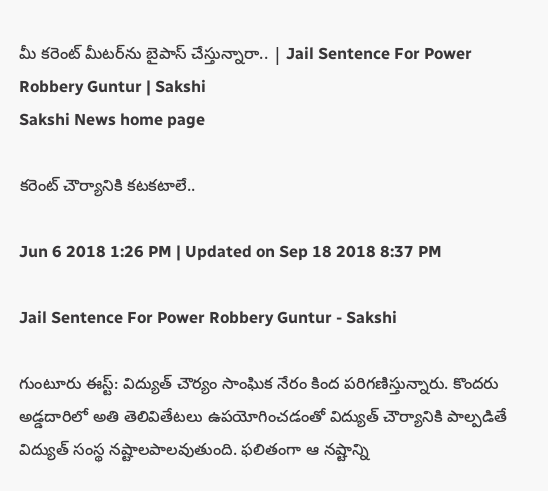మీ కరెంట్ మీటర్‌ను బైపాస్‌ చేస్తున్నారా.. | Jail Sentence For Power Robbery Guntur | Sakshi
Sakshi News home page

కరెంట్‌ చౌర్యానికి కటకటాలే..

Jun 6 2018 1:26 PM | Updated on Sep 18 2018 8:37 PM

Jail Sentence For Power Robbery Guntur - Sakshi

గుంటూరు ఈస్ట్‌: విద్యుత్‌ చౌర్యం సాంఘిక నేరం కింద పరిగణిస్తున్నారు. కొందరు అడ్డదారిలో అతి తెలివితేటలు ఉపయోగించడంతో విద్యుత్‌ చౌర్యానికి పాల్పడితే విద్యుత్‌ సంస్థ నష్టాలపాలవుతుంది. ఫలితంగా ఆ నష్టాన్ని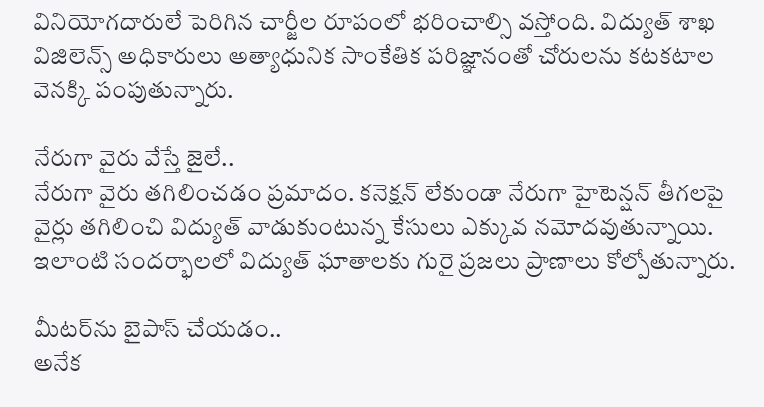వినియోగదారులే పెరిగిన చార్జీల రూపంలో భరించాల్సి వస్తోంది. విద్యుత్‌ శాఖ విజిలెన్స్‌ అధికారులు అత్యాధునిక సాంకేతిక పరిజ్ఞానంతో చోరులను కటకటాల వెనక్కి పంపుతున్నారు.

నేరుగా వైరు వేస్తే జైలే..
నేరుగా వైరు తగిలించడం ప్రమాదం. కనెక్షన్‌ లేకుండా నేరుగా హైటెన్షన్‌ తీగలపై వైర్లు తగిలించి విద్యుత్‌ వాడుకుంటున్న కేసులు ఎక్కువ నమోదవుతున్నాయి. ఇలాంటి సందర్భాలలో విద్యుత్‌ ఘాతాలకు గురై ప్రజలు ప్రాణాలు కోల్పోతున్నారు.

మీటర్‌ను బైపాస్‌ చేయడం..
అనేక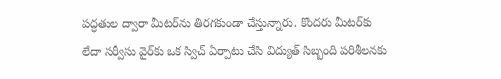పద్ధతుల ద్వారా మీటర్‌ను తిరగకుండా చేస్తున్నారు. కొందరు మీటర్‌కు లేదా సర్వీసు వైర్‌కు ఒక స్విచ్‌ ఏర్పాటు చేసి విద్యుత్‌ సిబ్బంది పరిశీలనకు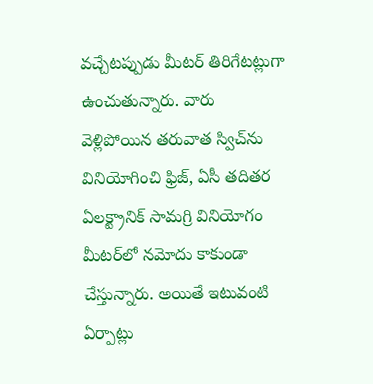వచ్చేటప్పుడు మీటర్‌ తిరిగేటట్లుగా ఉంచుతున్నారు. వారు వెళ్లిపోయిన తరువాత స్విచ్‌ను వినియోగించి ఫ్రిజ్, ఏసీ తదితర ఏలక్ట్రానిక్‌ సామగ్రి వినియోగం మీటర్‌లో నమోదు కాకుండా చేస్తున్నారు. అయితే ఇటువంటి ఏర్పాట్లు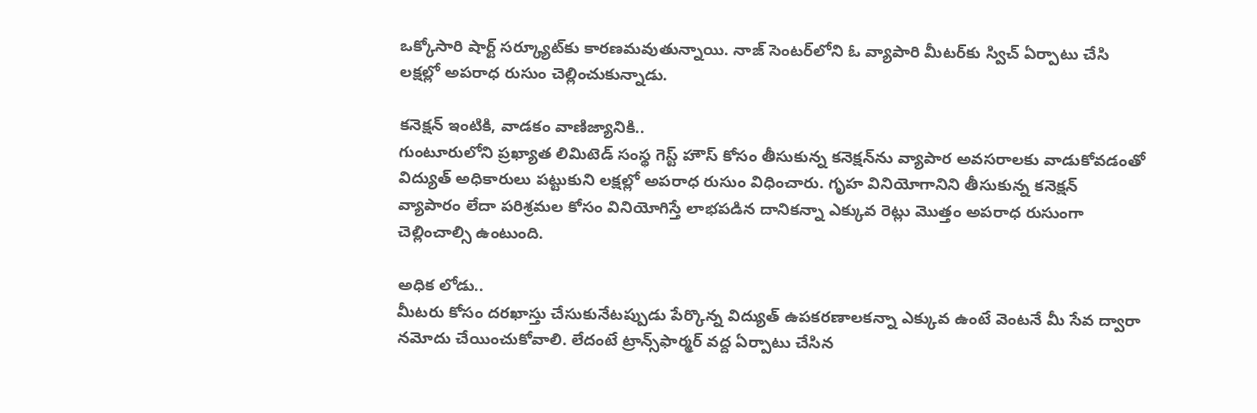ఒక్కోసారి షార్ట్‌ సర్క్యూట్‌కు కారణమవుతున్నాయి. నాజ్‌ సెంటర్‌లోని ఓ వ్యాపారి మీటర్‌కు స్విచ్‌ ఏర్పాటు చేసి లక్షల్లో అపరాధ రుసుం చెల్లించుకున్నాడు.

కనెక్షన్‌ ఇంటికి, వాడకం వాణిజ్యానికి..
గుంటూరులోని ప్రఖ్యాత లిమిటెడ్‌ సంస్థ గెస్ట్‌ హౌస్‌ కోసం తీసుకున్న కనెక్షన్‌ను వ్యాపార అవసరాలకు వాడుకోవడంతో విద్యుత్‌ అధికారులు పట్టుకుని లక్షల్లో అపరాధ రుసుం విధించారు. గృహ వినియోగానిని తీసుకున్న కనెక్షన్‌ వ్యాపారం లేదా పరిశ్రమల కోసం వినియోగిస్తే లాభపడిన దానికన్నా ఎక్కువ రెట్లు మొత్తం అపరాధ రుసుంగా చెల్లించాల్సి ఉంటుంది.

అధిక లోడు..
మీటరు కోసం దరఖాస్తు చేసుకునేటప్పుడు పేర్కొన్న విద్యుత్‌ ఉపకరణాలకన్నా ఎక్కువ ఉంటే వెంటనే మీ సేవ ద్వారా నమోదు చేయించుకోవాలి. లేదంటే ట్రాన్స్‌ఫార్మర్‌ వద్ద ఏర్పాటు చేసిన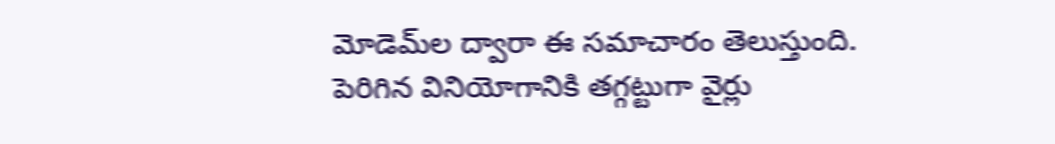మోడెమ్‌ల ద్వారా ఈ సమాచారం తెలుస్తుంది. పెరిగిన వినియోగానికి తగ్గట్టుగా వైర్లు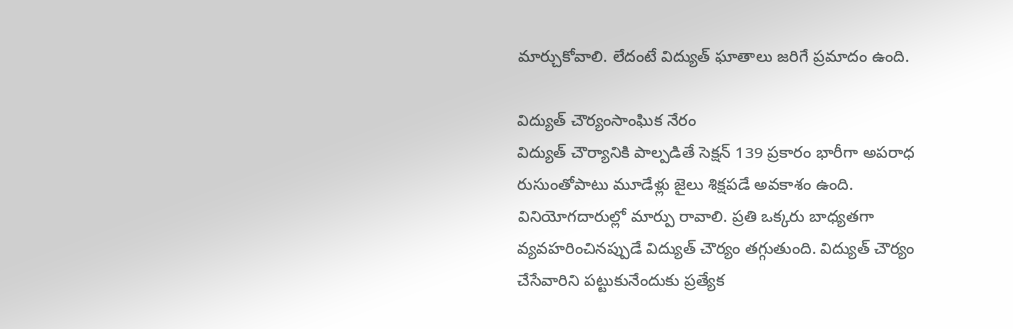మార్చుకోవాలి. లేదంటే విద్యుత్‌ ఘాతాలు జరిగే ప్రమాదం ఉంది.

విద్యుత్‌ చౌర్యంసాంఘిక నేరం
విద్యుత్‌ చౌర్యానికి పాల్పడితే సెక్షన్‌ 139 ప్రకారం భారీగా అపరాధ రుసుంతోపాటు మూడేళ్లు జైలు శిక్షపడే అవకాశం ఉంది. వినియోగదారుల్లో మార్పు రావాలి. ప్రతి ఒక్కరు బాధ్యతగా వ్యవహరించినప్పుడే విద్యుత్‌ చౌర్యం తగ్గుతుంది. విద్యుత్‌ చౌర్యం చేసేవారిని పట్టుకునేందుకు ప్రత్యేక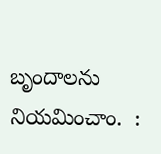బృందాలను నియమించాం.  :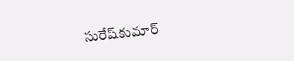సురేష్‌కుమార్‌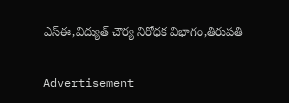ఎస్‌ఈ,విద్యుత్‌ చౌర్య నిరోధక విభాగం,తిరుపతి

Advertisement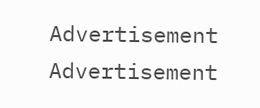Advertisement
Advertisement